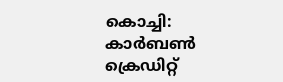കൊച്ചി: കാർബൺ ക്രെഡിറ്റ്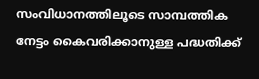സംവിധാനത്തിലൂടെ സാമ്പത്തിക നേട്ടം കൈവരിക്കാനുള്ള പദ്ധതിക്ക്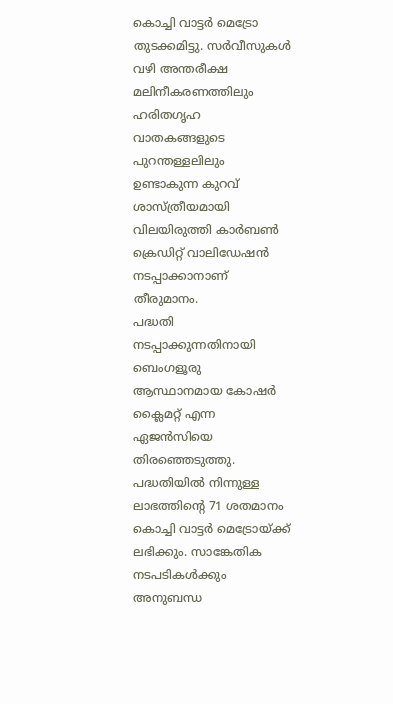കൊച്ചി വാട്ടർ മെട്രോ തുടക്കമിട്ടു. സർവീസുകൾ വഴി അന്തരീക്ഷ മലിനീകരണത്തിലും ഹരിതഗൃഹ വാതകങ്ങളുടെ പുറന്തള്ളലിലും ഉണ്ടാകുന്ന കുറവ് ശാസ്ത്രീയമായി വിലയിരുത്തി കാർബൺ ക്രെഡിറ്റ് വാലിഡേഷൻ നടപ്പാക്കാനാണ് തീരുമാനം.
പദ്ധതി നടപ്പാക്കുന്നതിനായി ബെംഗളൂരു ആസ്ഥാനമായ കോഷർ ക്ലൈമറ്റ് എന്ന ഏജൻസിയെ തിരഞ്ഞെടുത്തു. പദ്ധതിയിൽ നിന്നുള്ള ലാഭത്തിന്റെ 71 ശതമാനം കൊച്ചി വാട്ടർ മെട്രോയ്ക്ക് ലഭിക്കും. സാങ്കേതിക നടപടികൾക്കും അനുബന്ധ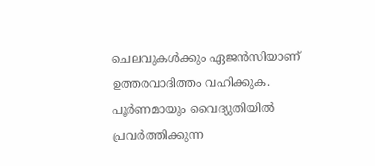ചെലവുകൾക്കും ഏജൻസിയാണ് ഉത്തരവാദിത്തം വഹിക്കുക.
പൂർണമായും വൈദ്യുതിയിൽ പ്രവർത്തിക്കുന്ന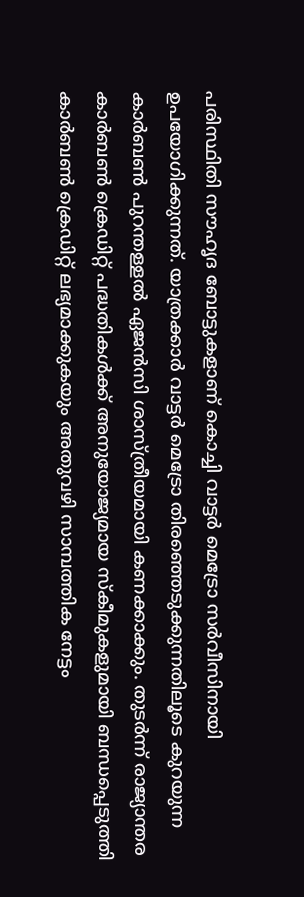പരിസ്ഥിതി സൗഹൃദ ബോട്ടുകളാണ് കൊച്ചി വാട്ടർ മെട്രോ സർവീസിനായി ഉപയോഗിക്കുന്നത്. യാത്രക്കാർ വാട്ടർ മെട്രോ തിരഞ്ഞെടുക്കുന്നതിലൂടെ കുറയുന്ന കാർബൺ പുറന്തള്ളൽ ഏജൻസി ശാസ്ത്രീയമായി കണക്കാക്കും. തുടർന്ന് രാജ്യാന്തര കാർബൺ ക്രെഡിറ്റ് പദ്ധതികൾക്ക് അനുയോജ്യമായ സ്കീമുകളുമായി ബന്ധപ്പെടുത്തി കാർബൺ ക്രെഡിറ്റ് ലഭ്യമാക്കുകയും അതുവഴി സാമ്പത്തിക നേട്ടം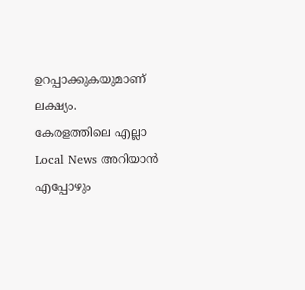ഉറപ്പാക്കുകയുമാണ് ലക്ഷ്യം.
കേരളത്തിലെ എല്ലാ Local News അറിയാൻ എപ്പോഴും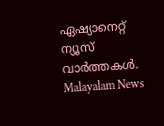ഏഷ്യാനെറ്റ് ന്യൂസ് വാർത്തകൾ. Malayalam News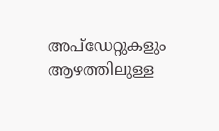അപ്ഡേറ്റുകളും ആഴത്തിലുള്ള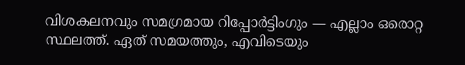വിശകലനവും സമഗ്രമായ റിപ്പോർട്ടിംഗും — എല്ലാം ഒരൊറ്റ സ്ഥലത്ത്. ഏത് സമയത്തും, എവിടെയും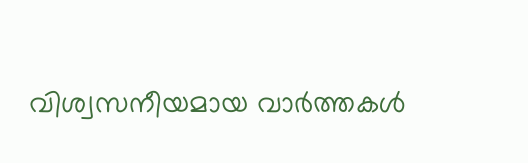വിശ്വസനീയമായ വാർത്തകൾ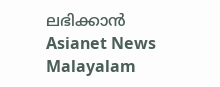ലഭിക്കാൻ Asianet News Malayalam